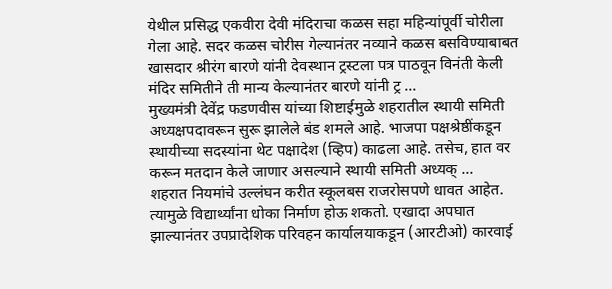येथील प्रसिद्ध एकवीरा देवी मंदिराचा कळस सहा महिन्यांपूर्वी चोरीला गेला आहे. सदर कळस चोरीस गेल्यानंतर नव्याने कळस बसविण्याबाबत खासदार श्रीरंग बारणे यांनी देवस्थान ट्रस्टला पत्र पाठवून विनंती केली मंदिर समितीने ती मान्य केल्यानंतर बारणे यांनी ट्र ...
मुख्यमंत्री देवेंद्र फडणवीस यांच्या शिष्टाईमुळे शहरातील स्थायी समिती अध्यक्षपदावरून सुरू झालेले बंड शमले आहे. भाजपा पक्षश्रेष्ठींकडून स्थायीच्या सदस्यांना थेट पक्षादेश (व्हिप) काढला आहे. तसेच, हात वर करून मतदान केले जाणार असल्याने स्थायी समिती अध्यक् ...
शहरात नियमांचे उल्लंघन करीत स्कूलबस राजरोसपणे धावत आहेत. त्यामुळे विद्यार्थ्यांना धोका निर्माण होऊ शकतो. एखादा अपघात झाल्यानंतर उपप्रादेशिक परिवहन कार्यालयाकडून (आरटीओ) कारवाई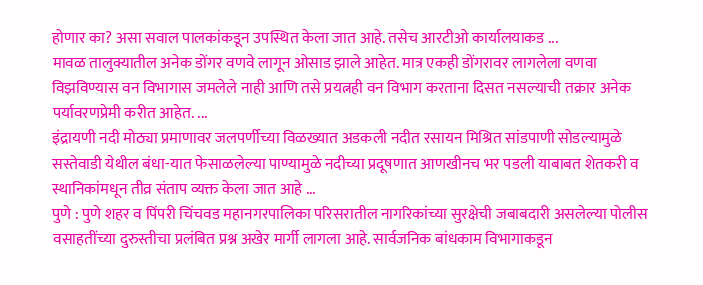होणार का? असा सवाल पालकांकडून उपस्थित केला जात आहे. तसेच आरटीओ कार्यालयाकड ...
मावळ तालुक्यातील अनेक डोंगर वणवे लागून ओसाड झाले आहेत. मात्र एकही डोंगरावर लागलेला वणवा विझविण्यास वन विभागास जमलेले नाही आणि तसे प्रयत्नही वन विभाग करताना दिसत नसल्याची तक्रार अनेक पर्यावरणप्रेमी करीत आहेत. ...
इंद्रायणी नदी मोठ्या प्रमाणावर जलपर्णीच्या विळख्यात अडकली नदीत रसायन मिश्रित सांडपाणी सोडल्यामुळे सस्तेवाडी येथील बंधा-यात फेसाळलेल्या पाण्यामुळे नदीच्या प्रदूषणात आणखीनच भर पडली याबाबत शेतकरी व स्थानिकांमधून तीव्र संताप व्यक्त केला जात आहे ...
पुणे : पुणे शहर व पिंपरी चिंचवड महानगरपालिका परिसरातील नागरिकांच्या सुरक्षेची जबाबदारी असलेल्या पोलीस वसाहतींच्या दुरुस्तीचा प्रलंबित प्रश्न अखेर मार्गी लागला आहे. सार्वजनिक बांधकाम विभागाकडून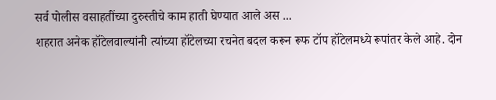सर्व पोलीस वसाहतींच्या दुरुस्तीचे काम हाती घेण्यात आले अस ...
शहरात अनेक हॉटेलवाल्यांनी त्यांच्या हॉटेलच्या रचनेत बदल करून रूफ टॉप हॉटेलमध्ये रूपांतर केले आहे. दोन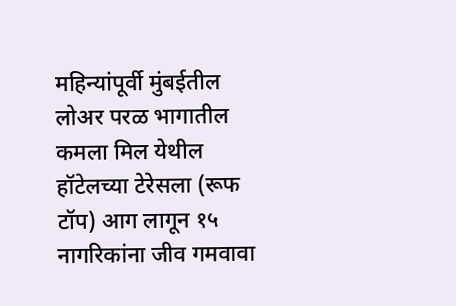महिन्यांपूर्वी मुंबईतील लोअर परळ भागातील कमला मिल येथील हॉटेलच्या टेरेसला (रूफ टॉप) आग लागून १५ नागरिकांना जीव गमवावा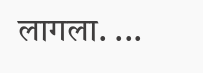लागला. ...